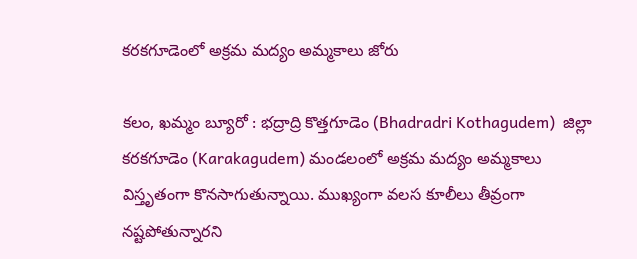కరకగూడెంలో అక్రమ మద్యం అమ్మకాలు జోరు

కలం, ఖమ్మం బ్యూరో : భద్రాద్రి కొత్తగూడెం (Bhadradri Kothagudem)  జిల్లా కరకగూడెం (Karakagudem) మండలంలో అక్రమ మద్యం అమ్మకాలు విస్తృతంగా కొనసాగుతున్నాయి. ముఖ్యంగా వలస కూలీలు తీవ్రంగా నష్టపోతున్నారని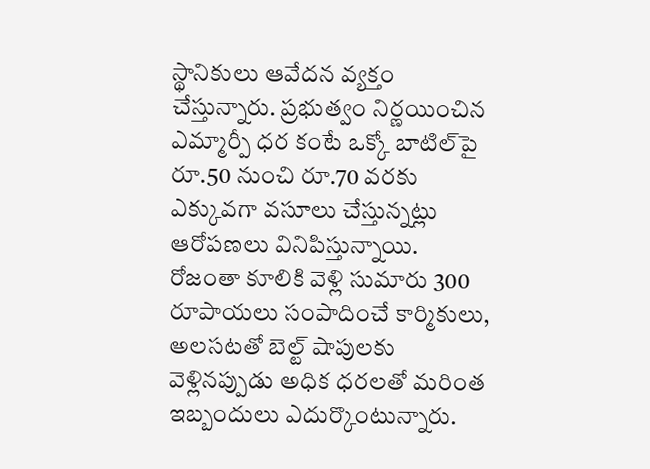స్థానికులు ఆవేదన వ్యక్తం చేస్తున్నారు. ప్రభుత్వం నిర్ణయించిన ఎమ్మార్పీ ధర కంటే ఒక్కో బాటిల్‌పై రూ.50 నుంచి రూ.70 వరకు ఎక్కువగా వసూలు చేస్తున్నట్లు ఆరోపణలు వినిపిస్తున్నాయి. రోజంతా కూలికి వెళ్లి సుమారు 300 రూపాయలు సంపాదించే కార్మికులు, అలసటతో బెల్ట్ షాపులకు వెళ్లినప్పుడు అధిక ధరలతో మరింత ఇబ్బందులు ఎదుర్కొంటున్నారు.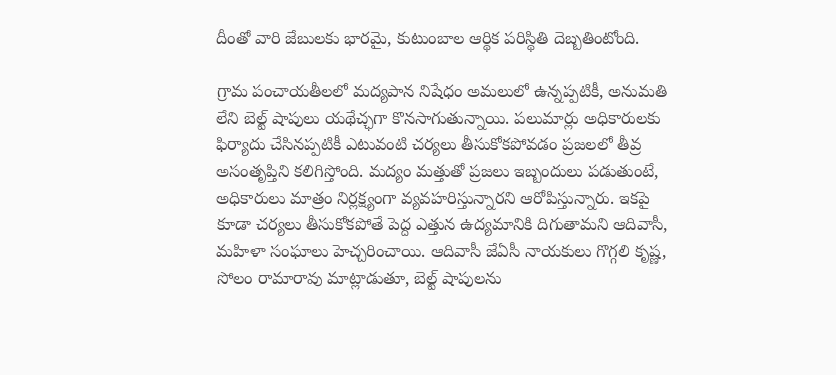దీంతో వారి జేబులకు భారమై, కుటుంబాల ఆర్థిక పరిస్థితి దెబ్బతింటోంది.

గ్రామ పంచాయతీలలో మద్యపాన నిషేధం అమలులో ఉన్నప్పటికీ, అనుమతి లేని బెల్ట్ షాపులు యథేచ్ఛగా కొనసాగుతున్నాయి. పలుమార్లు అధికారులకు ఫిర్యాదు చేసినప్పటికీ ఎటువంటి చర్యలు తీసుకోకపోవడం ప్రజలలో తీవ్ర అసంతృప్తిని కలిగిస్తోంది. మద్యం మత్తుతో ప్రజలు ఇబ్బందులు పడుతుంటే, అధికారులు మాత్రం నిర్లక్ష్యంగా వ్యవహరిస్తున్నారని ఆరోపిస్తున్నారు. ఇకపై కూడా చర్యలు తీసుకోకపోతే పెద్ద ఎత్తున ఉద్యమానికి దిగుతామని ఆదివాసీ, మహిళా సంఘాలు హెచ్చరించాయి. ఆదివాసీ జేఏసీ నాయకులు గొగ్గలి కృష్ణ, సోలం రామారావు మాట్లాడుతూ, బెల్ట్ షాపులను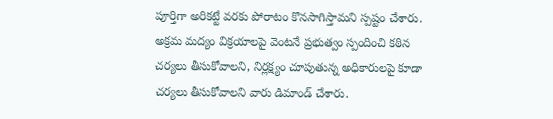పూర్తిగా అరికట్టే వరకు పోరాటం కొనసాగిస్తామని స్పష్టం చేశారు. అక్రమ మద్యం విక్రయాలపై వెంటనే ప్రభుత్వం స్పందించి కఠిన చర్యలు తీసుకోవాలని, నిర్లక్ష్యం చూపుతున్న అధికారులపై కూడా చర్యలు తీసుకోవాలని వారు డిమాండ్ చేశారు.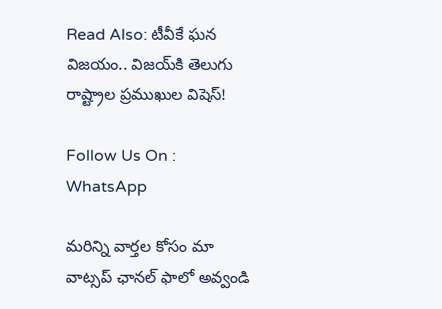Read Also: టీవీకే ఘ‌న విజ‌యం.. విజ‌య్‌కి తెలుగు రాష్ట్రాల ప్ర‌ముఖుల విషెస్‌!

Follow Us On : WhatsApp

మ‌రిన్ని వార్త‌ల కోసం మా వాట్స‌ప్ ఛాన‌ల్ ఫాలో అవ్వండి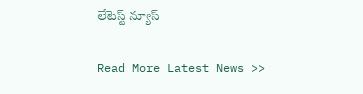లేటెస్ట్ న్యూస్‌

Read More Latest News >>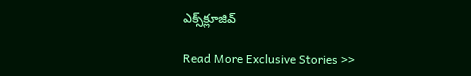ఎక్స్‌క్లూజివ్‌

Read More Exclusive Stories >>